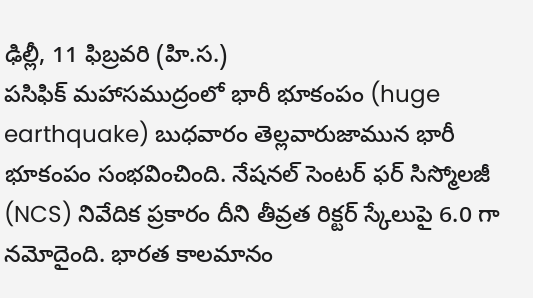ఢిల్లీ, 11 ఫిబ్రవరి (హి.స.)
పసిఫిక్ మహాసముద్రంలో భారీ భూకంపం (huge earthquake) బుధవారం తెల్లవారుజామున భారీ భూకంపం సంభవించింది. నేషనల్ సెంటర్ ఫర్ సిస్మోలజీ (NCS) నివేదిక ప్రకారం దీని తీవ్రత రిక్టర్ స్కేలుపై 6.0 గా నమోదైంది. భారత కాలమానం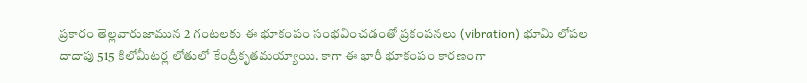ప్రకారం తెల్లవారుజామున 2 గంటలకు ఈ భూకంపం సంభవించడంతో ప్రకంపనలు (vibration) భూమి లోపల దాదాపు 515 కిలోమీటర్ల లోతులో కేంద్రీకృతమయ్యాయి. కాగా ఈ భారీ భూకంపం కారణంగా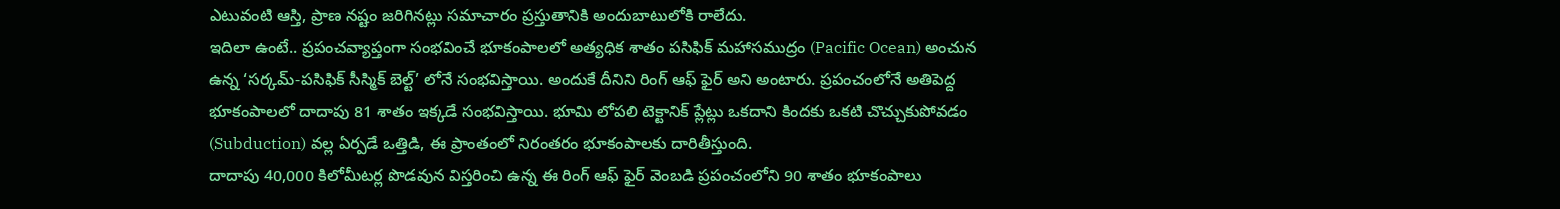ఎటువంటి ఆస్తి, ప్రాణ నష్టం జరిగినట్లు సమాచారం ప్రస్తుతానికి అందుబాటులోకి రాలేదు.
ఇదిలా ఉంటే.. ప్రపంచవ్యాప్తంగా సంభవించే భూకంపాలలో అత్యధిక శాతం పసిఫిక్ మహాసముద్రం (Pacific Ocean) అంచున ఉన్న ‘సర్కమ్-పసిఫిక్ సీస్మిక్ బెల్ట్’ లోనే సంభవిస్తాయి. అందుకే దీనిని రింగ్ ఆఫ్ ఫైర్ అని అంటారు. ప్రపంచంలోనే అతిపెద్ద భూకంపాలలో దాదాపు 81 శాతం ఇక్కడే సంభవిస్తాయి. భూమి లోపలి టెక్టానిక్ ప్లేట్లు ఒకదాని కిందకు ఒకటి చొచ్చుకుపోవడం (Subduction) వల్ల ఏర్పడే ఒత్తిడి, ఈ ప్రాంతంలో నిరంతరం భూకంపాలకు దారితీస్తుంది.
దాదాపు 40,000 కిలోమీటర్ల పొడవున విస్తరించి ఉన్న ఈ రింగ్ ఆఫ్ ఫైర్ వెంబడి ప్రపంచంలోని 90 శాతం భూకంపాలు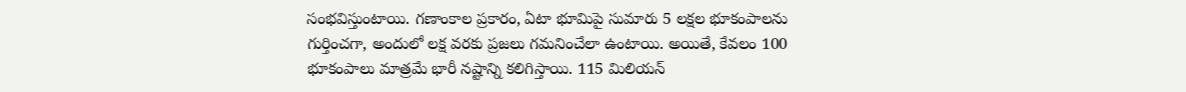సంభవిస్తుంటాయి. గణాంకాల ప్రకారం, ఏటా భూమిపై సుమారు 5 లక్షల భూకంపాలను గుర్తించగా, అందులో లక్ష వరకు ప్రజలు గమనించేలా ఉంటాయి. అయితే, కేవలం 100 భూకంపాలు మాత్రమే భారీ నష్టాన్ని కలిగిస్తాయి. 115 మిలియన్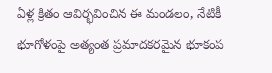ఏళ్ల క్రితం ఆవిర్భవించిన ఈ మండలం, నేటికీ భూగోళంపై అత్యంత ప్రమాదకరమైన భూకంప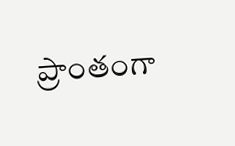ప్రాంతంగా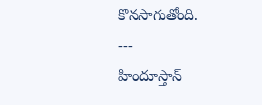కొనసాగుతోంది.
---
హిందూస్తాన్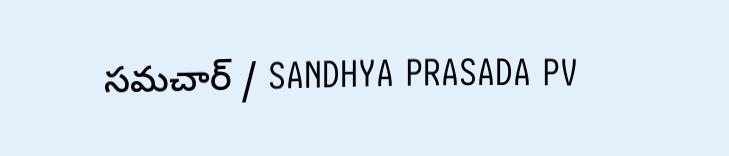సమచార్ / SANDHYA PRASADA PV